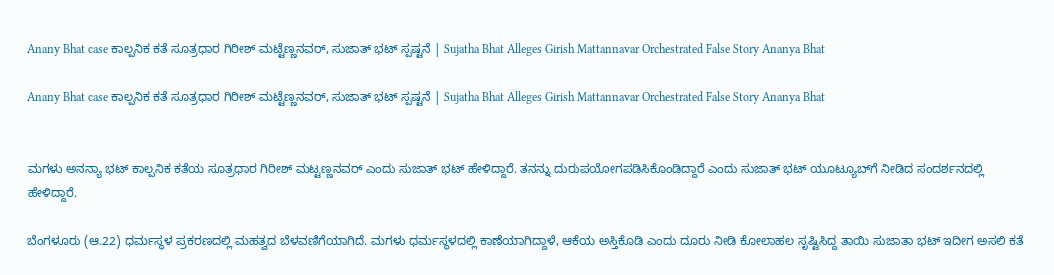Anany Bhat case ಕಾಲ್ಪನಿಕ ಕತೆ ಸೂತ್ರಧಾರ ಗಿರೀಶ್ ಮಟ್ಟೆಣ್ಣನವರ್, ಸುಜಾತ್ ಭಟ್ ಸ್ಪಷ್ಟನೆ | Sujatha Bhat Alleges Girish Mattannavar Orchestrated False Story Ananya Bhat

Anany Bhat case ಕಾಲ್ಪನಿಕ ಕತೆ ಸೂತ್ರಧಾರ ಗಿರೀಶ್ ಮಟ್ಟೆಣ್ಣನವರ್, ಸುಜಾತ್ ಭಟ್ ಸ್ಪಷ್ಟನೆ | Sujatha Bhat Alleges Girish Mattannavar Orchestrated False Story Ananya Bhat


ಮಗಳು ಅನನ್ಯಾ ಭಟ್ ಕಾಲ್ಪನಿಕ ಕತೆಯ ಸೂತ್ರಧಾರ ಗಿರೀಶ್ ಮಟ್ಟಣ್ಣನವರ್ ಎಂದು ಸುಜಾತ್ ಭಟ್ ಹೇಳಿದ್ದಾರೆ. ತನನ್ನು ದುರುಪಯೋಗಪಡಿಸಿಕೊಂಡಿದ್ದಾರೆ ಎಂದು ಸುಜಾತ್ ಭಟ್ ಯೂಟ್ಯೂಬ್‌ಗೆ ನೀಡಿದ ಸಂದರ್ಶನದಲ್ಲಿ ಹೇಳಿದ್ದಾರೆ.

ಬೆಂಗಳೂರು (ಆ.22) ಧರ್ಮಸ್ಥಳ ಪ್ರಕರಣದಲ್ಲಿ ಮಹತ್ವದ ಬೆಳವಣಿಗೆಯಾಗಿದೆ. ಮಗಳು ಧರ್ಮಸ್ಥಳದಲ್ಲಿ ಕಾಣೆಯಾಗಿದ್ದಾಳೆ, ಆಕೆಯ ಅಸ್ತಿಕೊಡಿ ಎಂದು ದೂರು ನೀಡಿ ಕೋಲಾಹಲ ಸೃಷ್ಟಿಸಿದ್ದ ತಾಯಿ ಸುಜಾತಾ ಭಟ್ ಇದೀಗ ಅಸಲಿ ಕತೆ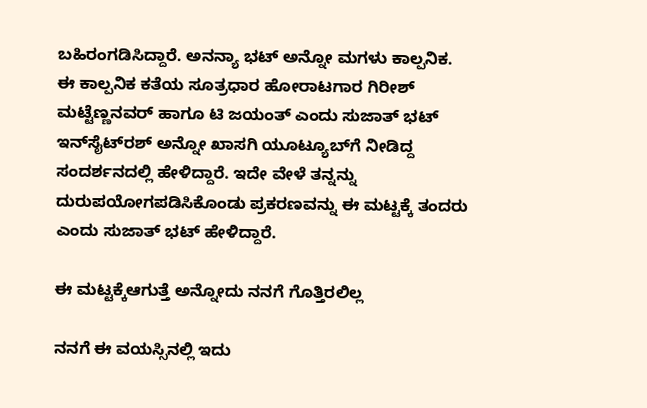ಬಹಿರಂಗಡಿಸಿದ್ದಾರೆ. ಅನನ್ಯಾ ಭಟ್ ಅನ್ನೋ ಮಗಳು ಕಾಲ್ಪನಿಕ. ಈ ಕಾಲ್ಪನಿಕ ಕತೆಯ ಸೂತ್ರಧಾರ ಹೋರಾಟಗಾರ ಗಿರೀಶ್ ಮಟ್ಟೆಣ್ಣನವರ್ ಹಾಗೂ ಟಿ ಜಯಂತ್ ಎಂದು ಸುಜಾತ್ ಭಟ್ ಇನ್‌ಸೈಟ್‌ರಶ್ ಅನ್ನೋ ಖಾಸಗಿ ಯೂಟ್ಯೂಬ್‌ಗೆ ನೀಡಿದ್ದ ಸಂದರ್ಶನದಲ್ಲಿ ಹೇಳಿದ್ದಾರೆ. ಇದೇ ವೇಳೆ ತನ್ನನ್ನು ದುರುಪಯೋಗಪಡಿಸಿಕೊಂಡು ಪ್ರಕರಣವನ್ನು ಈ ಮಟ್ಟಕ್ಕೆ ತಂದರು ಎಂದು ಸುಜಾತ್ ಭಟ್ ಹೇಳಿದ್ದಾರೆ.

ಈ ಮಟ್ಟಕ್ಕೆಆಗುತ್ತೆ ಅನ್ನೋದು ನನಗೆ ಗೊತ್ತಿರಲಿಲ್ಲ

ನನಗೆ ಈ ವಯಸ್ಸಿನಲ್ಲಿ ಇದು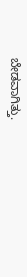ಬೇಡವಾಗಿತ್ತು.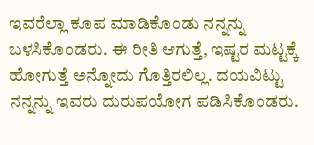ಇವರೆಲ್ಲಾ ಕೂಪ ಮಾಡಿಕೊಂಡು ನನ್ನನ್ನು ಬಳಸಿಕೊಂಡರು. ಈ ರೀತಿ ಆಗುತ್ತೆ, ಇಷ್ಟರ ಮಟ್ಟಕ್ಕೆ ಹೋಗುತ್ತೆ ಅನ್ನೋದು ಗೊತ್ತಿರಲಿಲ್ಲ. ದಯವಿಟ್ಟು ನನ್ನನ್ನು ಇವರು ದುರುಪಯೋಗ ಪಡಿಸಿಕೊಂಡರು.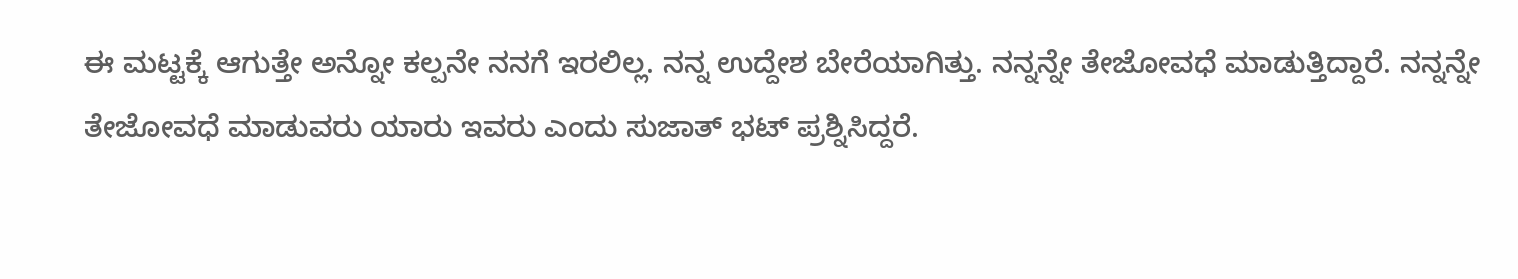ಈ ಮಟ್ಟಕ್ಕೆ ಆಗುತ್ತೇ ಅನ್ನೋ ಕಲ್ಪನೇ ನನಗೆ ಇರಲಿಲ್ಲ. ನನ್ನ ಉದ್ದೇಶ ಬೇರೆಯಾಗಿತ್ತು. ನನ್ನನ್ನೇ ತೇಜೋವಧೆ ಮಾಡುತ್ತಿದ್ದಾರೆ. ನನ್ನನ್ನೇ ತೇಜೋವಧೆ ಮಾಡುವರು ಯಾರು ಇವರು ಎಂದು ಸುಜಾತ್ ಭಟ್ ಪ್ರಶ್ನಿಸಿದ್ದರೆ.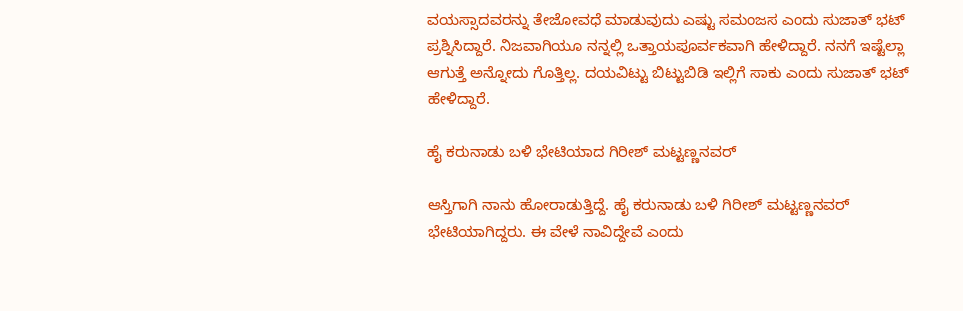ವಯಸ್ಸಾದವರನ್ನು ತೇಜೋವಧೆ ಮಾಡುವುದು ಎಷ್ಟು ಸಮಂಜಸ ಎಂದು ಸುಜಾತ್ ಭಟ್ ಪ್ರಶ್ನಿಸಿದ್ದಾರೆ. ನಿಜವಾಗಿಯೂ ನನ್ನಲ್ಲಿ ಒತ್ತಾಯಪೂರ್ವಕವಾಗಿ ಹೇಳಿದ್ದಾರೆ. ನನಗೆ ಇಷ್ಟೆಲ್ಲಾ ಆಗುತ್ತೆ ಅನ್ನೋದು ಗೊತ್ತಿಲ್ಲ. ದಯವಿಟ್ಟು ಬಿಟ್ಟುಬಿಡಿ ಇಲ್ಲಿಗೆ ಸಾಕು ಎಂದು ಸುಜಾತ್ ಭಟ್ ಹೇಳಿದ್ದಾರೆ.

ಹೈ ಕರುನಾಡು ಬಳಿ ಭೇಟಿಯಾದ ಗಿರೀಶ್ ಮಟ್ಟಣ್ಣನವರ್

ಆಸ್ತಿಗಾಗಿ ನಾನು ಹೋರಾಡುತ್ತಿದ್ದೆ. ಹೈ ಕರುನಾಡು ಬಳಿ ಗಿರೀಶ್ ಮಟ್ಟಣ್ಣನವರ್ ಭೇಟಿಯಾಗಿದ್ದರು. ಈ ವೇಳೆ ನಾವಿದ್ದೇವೆ ಎಂದು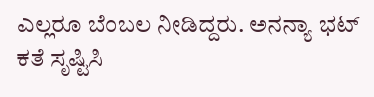ಎಲ್ಲರೂ ಬೆಂಬಲ ನೀಡಿದ್ದರು. ಅನನ್ಯಾ ಭಟ್ ಕತೆ ಸೃಷ್ಟಿಸಿ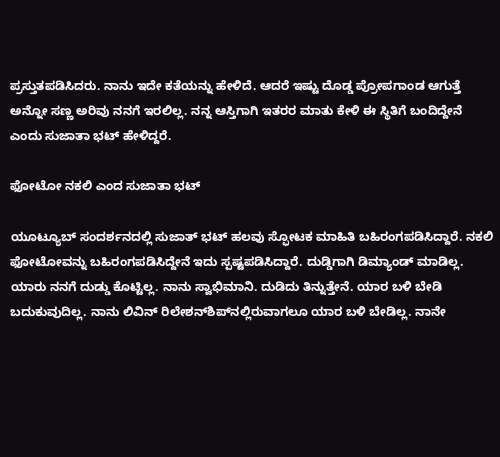ಪ್ರಸ್ತುತಪಡಿಸಿದರು. ನಾನು ಇದೇ ಕತೆಯನ್ನು ಹೇಳಿದೆ. ಆದರೆ ಇಷ್ಟು ದೊಡ್ಡ ಪ್ರೋಪಗಾಂಡ ಆಗುತ್ತೆ ಅನ್ನೋ ಸಣ್ಣ ಅರಿವು ನನಗೆ ಇರಲಿಲ್ಲ. ನನ್ನ ಆಸ್ತಿಗಾಗಿ ಇತರರ ಮಾತು ಕೇಳಿ ಈ ಸ್ಥಿತಿಗೆ ಬಂದಿದ್ದೇನೆ ಎಂದು ಸುಜಾತಾ ಭಟ್ ಹೇಳಿದ್ದರೆ.

ಫೋಟೋ ನಕಲಿ ಎಂದ ಸುಜಾತಾ ಭಟ್

ಯೂಟ್ಯೂಬ್ ಸಂದರ್ಶನದಲ್ಲಿ ಸುಜಾತ್ ಭಟ್ ಹಲವು ಸ್ಫೋಟಕ ಮಾಹಿತಿ ಬಹಿರಂಗಪಡಿಸಿದ್ದಾರೆ. ನಕಲಿ ಫೋಟೋವನ್ನು ಬಹಿರಂಗಪಡಿಸಿದ್ದೇನೆ ಇದು ಸ್ಪಷ್ಟಪಡಿಸಿದ್ದಾರೆ. ದುಡ್ಡಿಗಾಗಿ ಡಿಮ್ಯಾಂಡ್ ಮಾಡಿಲ್ಲ. ಯಾರು ನನಗೆ ದುಡ್ಡು ಕೊಟ್ಟಿಲ್ಲ. ನಾನು ಸ್ವಾಭಿಮಾನಿ. ದುಡಿದು ತಿನ್ನುತ್ತೇನೆ. ಯಾರ ಬಳಿ ಬೇಡಿ ಬದುಕುವುದಿಲ್ಲ. ನಾನು ಲಿವಿನ್ ರಿಲೇಶನ್‌ಶಿಪ್‌ನಲ್ಲಿರುವಾಗಲೂ ಯಾರ ಬಳಿ ಬೇಡಿಲ್ಲ. ನಾನೇ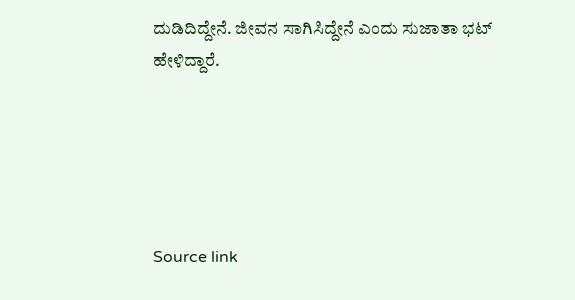ದುಡಿದಿದ್ದೇನೆ. ಜೀವನ ಸಾಗಿಸಿದ್ದೇನೆ ಎಂದು ಸುಜಾತಾ ಭಟ್ ಹೇಳಿದ್ದಾರೆ.





Source link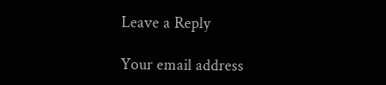Leave a Reply

Your email address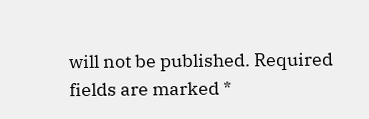will not be published. Required fields are marked *